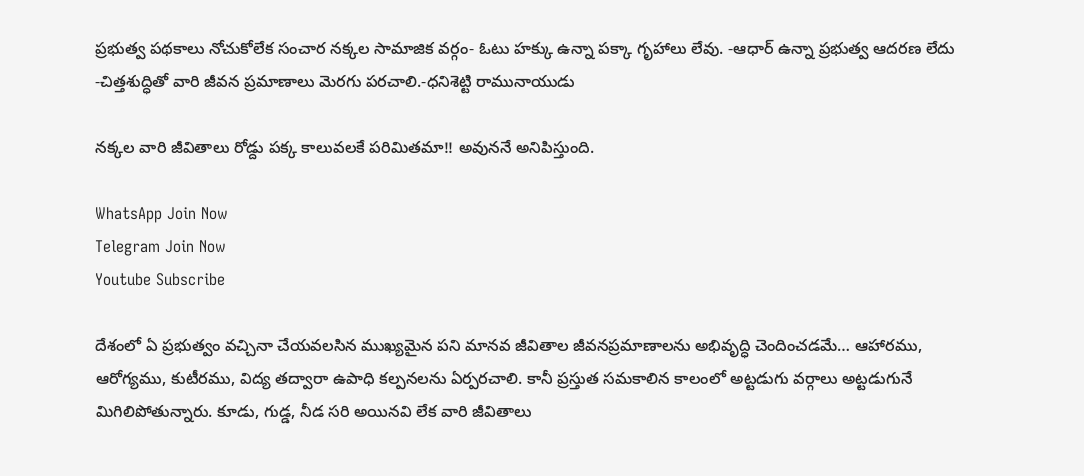ప్రభుత్వ పథకాలు నోచుకోలేక సంచార నక్కల సామాజిక వర్గం- ఓటు హక్కు ఉన్నా పక్కా గృహాలు లేవు. -ఆధార్ ఉన్నా ప్రభుత్వ ఆదరణ లేదు -చిత్తశుద్ధితో వారి జీవన ప్రమాణాలు మెరగు పరచాలి.-ధనిశెట్టి రామునాయుడు

నక్కల వారి జీవితాలు రోడ్దు పక్క కాలువలకే పరిమితమా!! అవుననే అనిపిస్తుంది.

WhatsApp Join Now
Telegram Join Now
Youtube Subscribe

దేశంలో ఏ ప్రభుత్వం వచ్చినా చేయవలసిన ముఖ్యమైన పని మానవ జీవితాల జీవనప్రమాణాలను అభివృద్ధి చెందించడమే… ఆహారము, ఆరోగ్యము, కుటీరము, విద్య తద్వారా ఉపాధి కల్పనలను ఏర్పరచాలి. కానీ ప్రస్తుత సమకాలిన కాలంలో అట్టడుగు వర్గాలు అట్టడుగునే మిగిలిపోతున్నారు. కూడు, గుడ్డ, నీడ సరి అయినవి లేక వారి జీవితాలు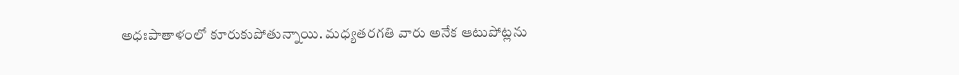అధఃపాతాళంలో కూరుకుపోతున్నాయి. మధ్యతరగతి వారు అనేక ఆటుపోట్లను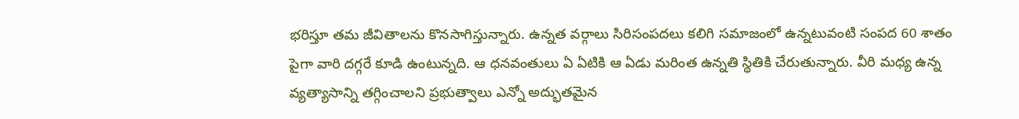భరిస్తూ తమ జీవితాలను కొనసాగిస్తున్నారు. ఉన్నత వర్గాలు సిరిసంపదలు కలిగి సమాజంలో ఉన్నటువంటి సంపద 60 శాతం పైగా వారి దగ్గరే కూడి ఉంటున్నది. ఆ ధనవంతులు ఏ ఏటికి ఆ ఏడు మరింత ఉన్నతి స్థితికి చేరుతున్నారు. వీరి మధ్య ఉన్న వ్యత్యాసాన్ని తగ్గించాలని ప్రభుత్వాలు ఎన్నో అద్భుతమైన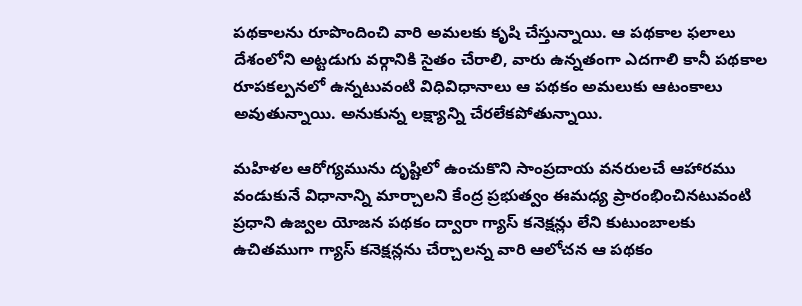పథకాలను రూపొందించి వారి అమలకు కృషి చేస్తున్నాయి. ఆ పథకాల ఫలాలు దేశంలోని అట్టడుగు వర్గానికి సైతం చేరాలి, వారు ఉన్నతంగా ఎదగాలి కానీ పథకాల రూపకల్పనలో ఉన్నటువంటి విధివిధానాలు ఆ పథకం అమలుకు ఆటంకాలు అవుతున్నాయి. అనుకున్న లక్ష్యాన్ని చేరలేకపోతున్నాయి.

మహిళల ఆరోగ్యమును దృష్టిలో ఉంచుకొని సాంప్రదాయ వనరులచే ఆహారము వండుకునే విధానాన్ని మార్చాలని కేంద్ర ప్రభుత్వం ఈమధ్య ప్రారంభించినటువంటి ప్రధాని ఉజ్వల యోజన పథకం ద్వారా గ్యాస్ కనెక్షన్లు లేని కుటుంబాలకు ఉచితముగా గ్యాస్ కనెక్షన్లను చేర్చాలన్న వారి ఆలోచన ఆ పథకం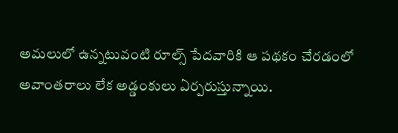అమలులో ఉన్నటువంటి రూల్స్ పేదవారికి ఆ పథకం చేరడంలో అవాంతరాలు లేక అడ్డంకులు ఏర్పరుస్తున్నాయి.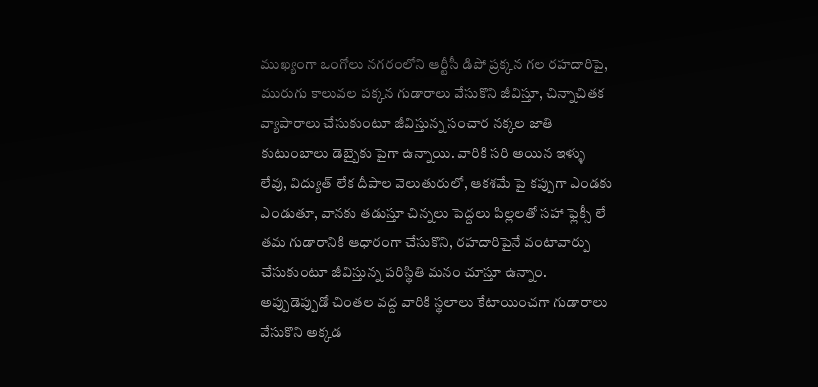ముఖ్యంగా ఒంగోలు నగరంలోని ఆర్టీసీ డిపో ప్రక్కన గల రహదారిపై, మురుగు కాలువల పక్కన గుడారాలు వేసుకొని జీవిస్తూ, చిన్నాచితక వ్యాపారాలు చేసుకుంటూ జీవిస్తున్న సంచార నక్కల జాతి కుటుంబాలు డెబ్బైకు పైగా ఉన్నాయి. వారికి సరి అయిన ఇళ్ళు లేవు, విద్యుత్ లేక దీపాల వెలుతురులో, ఆకశమే పై కప్పుగా ఎండకు ఎండుతూ, వానకు తడుస్తూ చిన్నలు పెద్దలు పిల్లలతో సహా ఫ్లెక్సీ లే తమ గుడారానికి ఆధారంగా చేసుకొని, రహదారిపైనే వంటావార్పు చేసుకుంటూ జీవిస్తున్న పరిస్థితి మనం చూస్తూ ఉన్నాం. అప్పుడెప్పుడో చింతల వద్ద వారికి స్థలాలు కేటాయించగా గుడారాలు వేసుకొని అక్కడ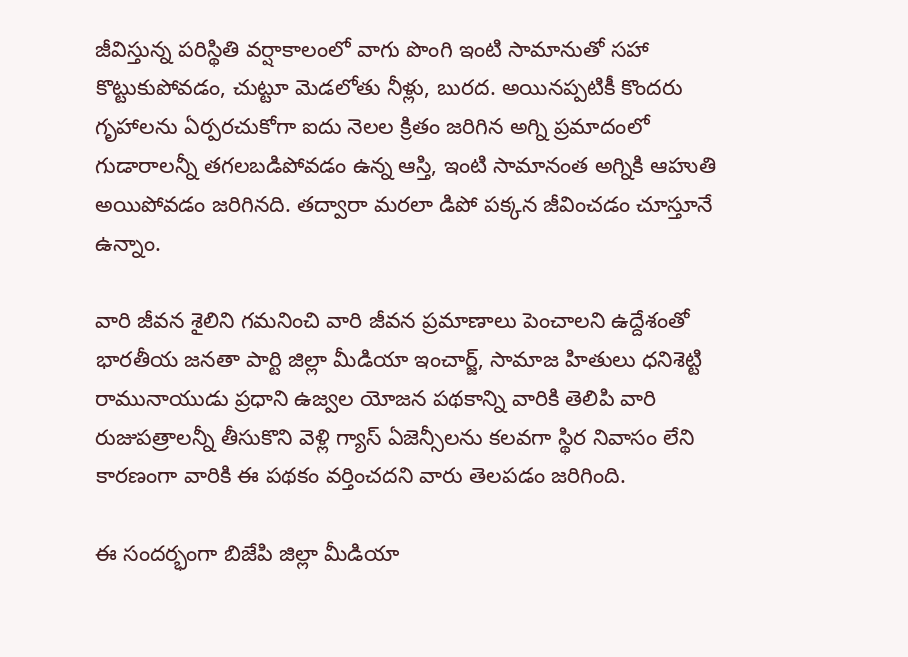జీవిస్తున్న పరిస్థితి వర్షాకాలంలో వాగు పొంగి ఇంటి సామానుతో సహా కొట్టుకుపోవడం, చుట్టూ మెడలోతు నీళ్లు, బురద. అయినప్పటికీ కొందరు గృహాలను ఏర్పరచుకోగా ఐదు నెలల క్రితం జరిగిన అగ్ని ప్రమాదంలో గుడారాలన్నీ తగలబడిపోవడం ఉన్న ఆస్తి, ఇంటి సామానంత అగ్నికి ఆహుతి అయిపోవడం జరిగినది. తద్వారా మరలా డిపో పక్కన జీవించడం చూస్తూనే ఉన్నాం.

వారి జీవన శైలిని గమనించి వారి జీవన ప్రమాణాలు పెంచాలని ఉద్దేశంతో భారతీయ జనతా పార్టి జిల్లా మీడియా ఇంచార్జ్, సామాజ హితులు ధనిశెట్టి రామునాయుడు ప్రధాని ఉజ్వల యోజన పథకాన్ని వారికి తెలిపి వారి రుజుపత్రాలన్నీ తీసుకొని వెళ్లి గ్యాస్ ఏజెన్సీలను కలవగా స్థిర నివాసం లేని కారణంగా వారికి ఈ పథకం వర్తించదని వారు తెలపడం జరిగింది.

ఈ సందర్భంగా బిజేపి జిల్లా మీడియా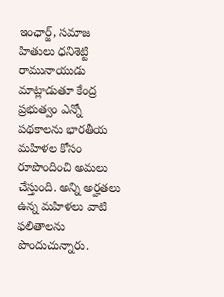ఇంఛార్జ్, సమాజ హితులు ధనిశెట్టి రామునాయుడు మాట్లాడుతూ కేంద్ర ప్రభుత్వం ఎన్నో పథకాలను భారతీయ మహిళల కోసం రూపొందించి అమలు చేస్తుంది. అన్ని అర్హతలు ఉన్న మహిళలు వాటి ఫలితాలను పొందుచున్నారు.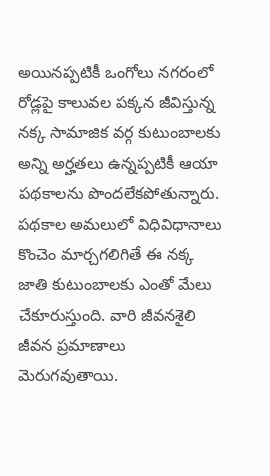అయినప్పటికీ ఒంగోలు నగరంలో రోడ్లపై కాలువల పక్కన జీవిస్తున్న నక్క సామాజిక వర్గ కుటుంబాలకు అన్ని అర్హతలు ఉన్నప్పటికీ ఆయా పథకాలను పొందలేకపోతున్నారు. పథకాల అమలులో విధివిధానాలు కొంచెం మార్చగలిగితే ఈ నక్క జాతి కుటుంబాలకు ఎంతో మేలు చేకూరుస్తుంది. వారి జీవనశైలి జీవన ప్రమాణాలు మెరుగవుతాయి.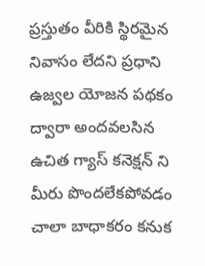ప్రస్తుతం వీరికి స్థిరమైన నివాసం లేదని ప్రధాని ఉజ్వల యోజన పథకం ద్వారా అందవలసిన ఉచిత గ్యాస్ కనెక్షన్ ని మీరు పొందలేకపోవడం చాలా బాధాకరం కనుక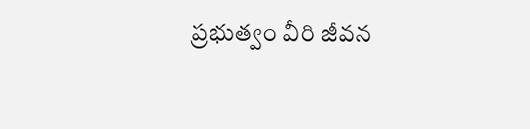ప్రభుత్వం వీరి జీవన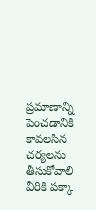ప్రమాణాన్ని పెంచడానికి కావలసిన చర్యలను తీసుకోవాలి వీరికి పక్కా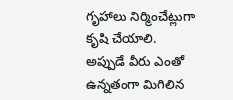గృహాలు నిర్మించేట్లుగా కృషి చేయాలి. అప్పుడే వీరు ఎంతో ఉన్నతంగా మిగిలిన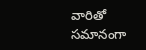వారితో సమానంగా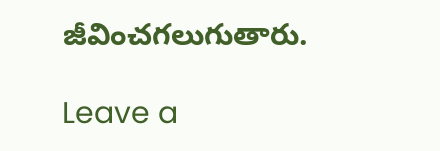జీవించగలుగుతారు.

Leave a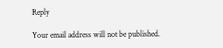Reply

Your email address will not be published.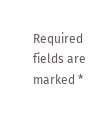Required fields are marked *